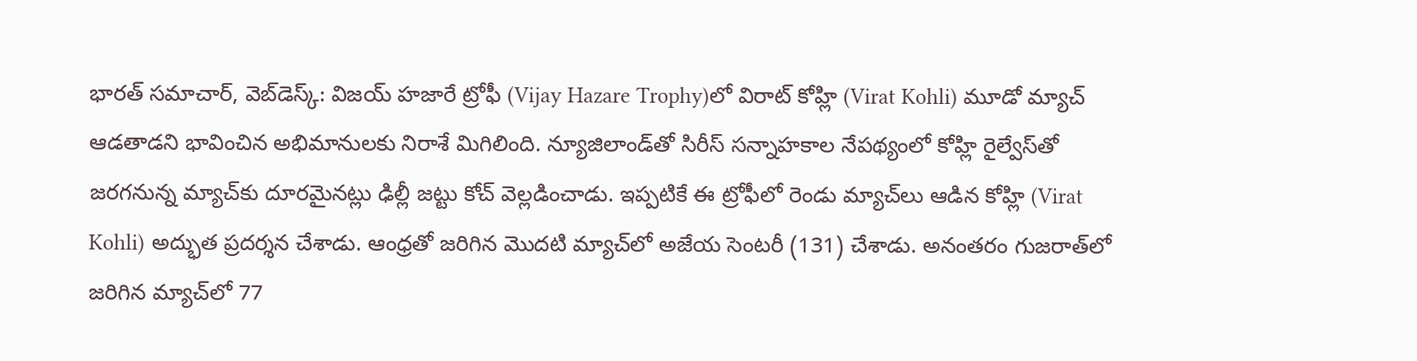భారత్ సమాచార్, వెబ్‌డెస్క్: విజయ్ హజారే ట్రోఫీ (Vijay Hazare Trophy)లో విరాట్ కోహ్లి (Virat Kohli) మూడో మ్యాచ్ ఆడతాడని భావించిన అభిమానులకు నిరాశే మిగిలింది. న్యూజిలాండ్‌తో సిరీస్ సన్నాహకాల నేపథ్యంలో కోహ్లి రైల్వేస్‌తో జరగనున్న మ్యాచ్‌కు దూరమైనట్లు ఢిల్లీ జట్టు కోచ్ వెల్లడించాడు. ఇప్పటికే ఈ ట్రోఫీలో రెండు మ్యాచ్‌లు ఆడిన కోహ్లి (Virat Kohli) అద్భుత ప్రదర్శన చేశాడు. ఆంధ్రతో జరిగిన మొదటి మ్యాచ్‌లో అజేయ సెంటరీ (131) చేశాడు. అనంతరం గుజరాత్‌లో జరిగిన మ్యాచ్‌లో 77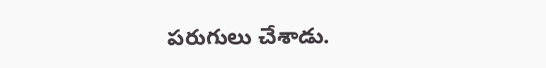పరుగులు చేశాడు.